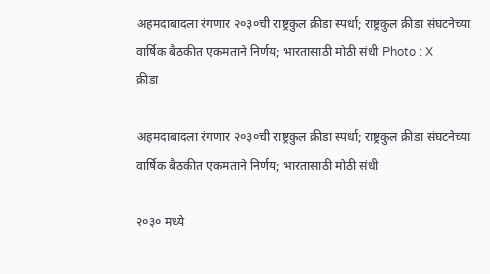अहमदाबादला रंगणार २०३०ची राष्ट्रकुल क्रीडा स्पर्धा; राष्ट्रकुल क्रीडा संघटनेच्या वार्षिक बैठकीत एकमताने निर्णय; भारतासाठी मोठी संधी Photo : X
क्रीडा

अहमदाबादला रंगणार २०३०ची राष्ट्रकुल क्रीडा स्पर्धा; राष्ट्रकुल क्रीडा संघटनेच्या वार्षिक बैठकीत एकमताने निर्णय; भारतासाठी मोठी संधी

२०३० मध्ये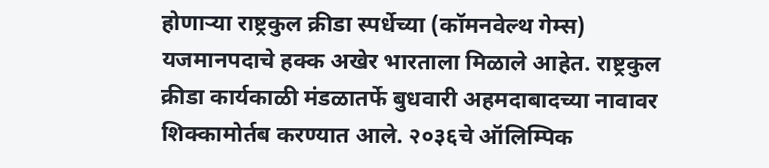होणाऱ्या राष्ट्रकुल क्रीडा स्पर्धेच्या (कॉमनवेल्थ गेम्स) यजमानपदाचे हक्क अखेर भारताला मिळाले आहेत. राष्ट्रकुल क्रीडा कार्यकाळी मंडळातर्फे बुधवारी अहमदाबादच्या नावावर शिक्कामोर्तब करण्यात आले. २०३६चे ऑलिम्पिक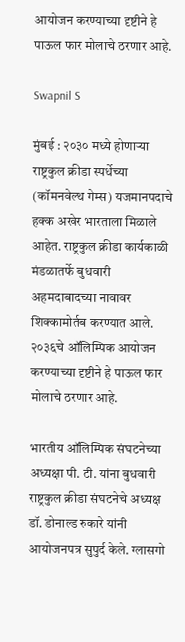आयोजन करण्याच्या दृष्टीने हे पाऊल फार मोलाचे ठरणार आहे.

Swapnil S

मुंबई : २०३० मध्ये होणाऱ्या राष्ट्रकुल क्रीडा स्पर्धेच्या (कॉमनवेल्थ गेम्स) यजमानपदाचे हक्क अखेर भारताला मिळाले आहेत. राष्ट्रकुल क्रीडा कार्यकाळी मंडळातर्फे बुधवारी अहमदाबादच्या नावावर शिक्कामोर्तब करण्यात आले. २०३६चे ऑलिम्पिक आयोजन करण्याच्या दृष्टीने हे पाऊल फार मोलाचे ठरणार आहे.

भारतीय ऑलिम्पिक संघटनेच्या अध्यक्षा पी. टी. यांना बुधवारी राष्ट्रकुल क्रीडा संघटनेचे अध्यक्ष डॉ. डोनाल्ड रुकारे यांनी आयोजनपत्र सुपुर्द केले. ग्लासगो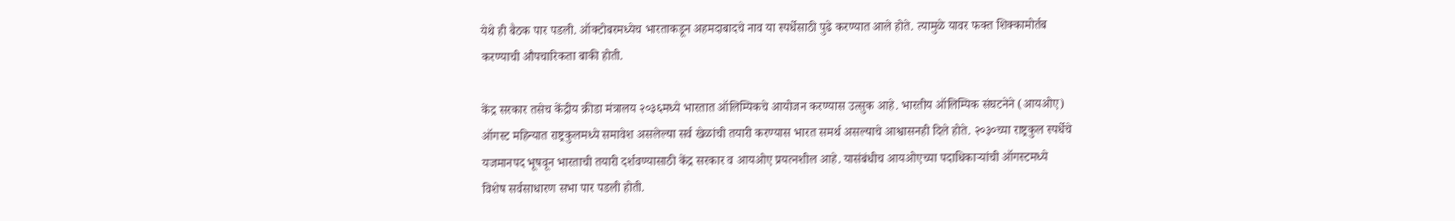येथे ही बैठक पार पडली. ऑक्टोबरमध्येच भारताकडून अहमदाबादचे नाव या स्पर्धेसाठी पुढे करण्यात आले होते. त्यामुळे यावर फक्त शिक्कामोर्तब करण्याची औपचारिकता बाकी होती.

केंद्र सरकार तसेच केंद्रीय क्रीडा मंत्रालय २०३६मध्ये भारतात ऑलिम्पिकचे आयोजन करण्यास उत्सुक आहे. भारतीय ऑलिम्पिक संघटनेने (आयओए) ऑगस्ट महिन्यात राष्ट्रकुलमध्ये समावेश असलेल्या सर्व खेळांची तयारी करण्यास भारत समर्थ असल्याचे आश्वासनही दिले होते. २०३०च्या राष्ट्रकुल स्पर्धेचे यजमानपद भूषवून भारताची तयारी दर्शवण्यासाठी केंद्र सरकार व आयओए प्रयत्नशील आहे. यासंबंधीच आयओएच्या पदाधिकाऱ्यांची ऑगस्टमध्ये विशेष सर्वसाधारण सभा पार पडली होती.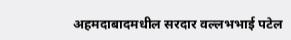अहमदाबादमधील सरदार वल्लभभाई पटेल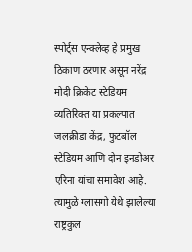स्पोर्ट्स एन्क्लेव्ह हे प्रमुख ठिकाण ठरणार असून नरेंद्र मोदी क्रिकेट स्टेडियम व्यतिरिक्त या प्रकल्पात जलक्रीडा केंद्र, फुटबॉल स्टेडियम आणि दोन इनडोअर एरिना यांचा समावेश आहे. त्यामुळे ग्लासगो येथे झालेल्या राष्ट्रकुल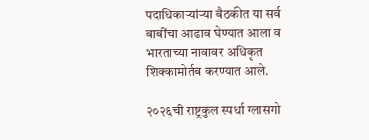पदाधिकाऱ्यांऱ्या बैठकीत या सर्व बाबींचा आढाव घेण्यात आला व भारताच्या नावावर अधिकृत शिक्कामोर्तब करण्यात आले.

२०२६ची राष्ट्रकुल स्पर्धा ग्लासगो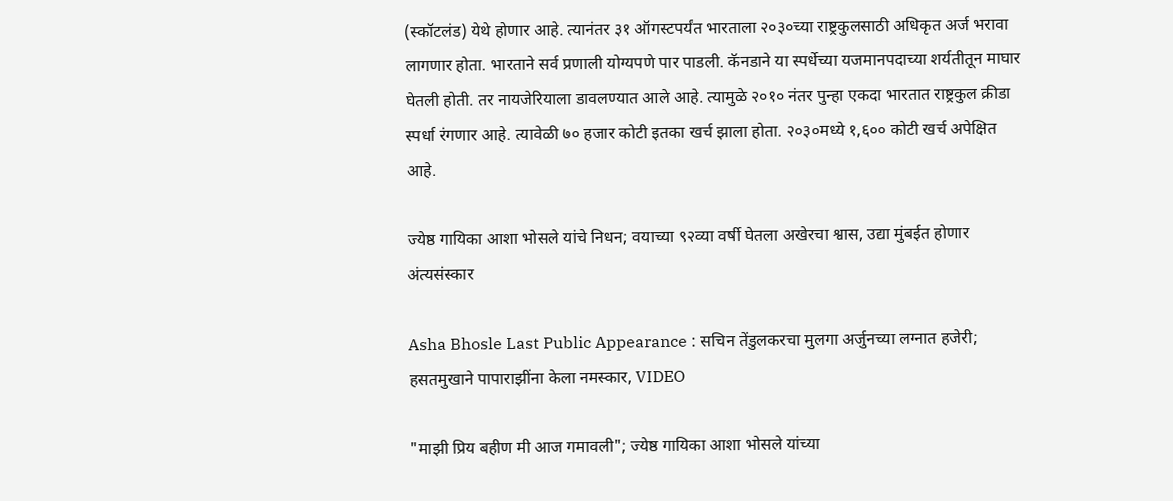(स्कॉटलंड) येथे होणार आहे. त्यानंतर ३१ ऑगस्टपर्यंत भारताला २०३०च्या राष्ट्रकुलसाठी अधिकृत अर्ज भरावा लागणार होता. भारताने सर्व प्रणाली योग्यपणे पार पाडली. कॅनडाने या स्पर्धेच्या यजमानपदाच्या शर्यतीतून माघार घेतली होती. तर नायजेरियाला डावलण्यात आले आहे. त्यामुळे २०१० नंतर पुन्हा एकदा भारतात राष्ट्रकुल क्रीडा स्पर्धा रंगणार आहे. त्यावेळी ७० हजार कोटी इतका खर्च झाला होता. २०३०मध्ये १,६०० कोटी खर्च अपेक्षित आहे.

ज्येष्ठ गायिका आशा भोसले यांचे निधन; वयाच्या ९२व्या वर्षी घेतला अखेरचा श्वास, उद्या मुंबईत होणार अंत्यसंस्कार

Asha Bhosle Last Public Appearance : सचिन तेंडुलकरचा मुलगा अर्जुनच्या लग्नात हजेरी; हसतमुखाने पापाराझींना केला नमस्कार, VIDEO

"माझी प्रिय बहीण मी आज गमावली"; ज्येष्ठ गायिका आशा भोसले यांच्या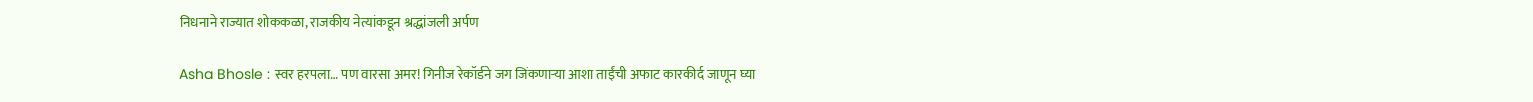निधनाने राज्यात शोककळा, राजकीय नेत्यांकडून श्रद्धांजली अर्पण

Asha Bhosle : स्वर हरपला… पण वारसा अमर! गिनीज रेकॉर्डने जग जिंकणाऱ्या आशा ताईंची अफाट कारकीर्द जाणून घ्या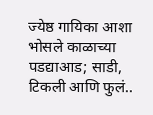ज्येष्ठ गायिका आशा भोसले काळाच्या पडद्याआड; साडी, टिकली आणि फुलं..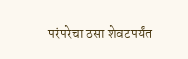परंपरेचा ठसा शेवटपर्यंत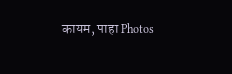कायम, पाहा Photos